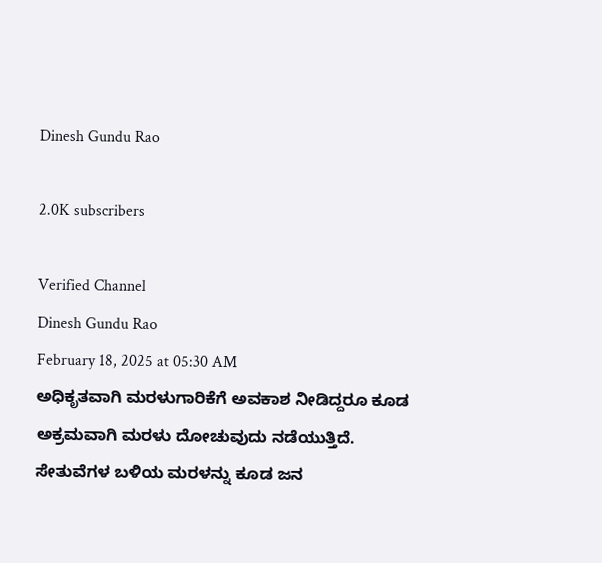Dinesh Gundu Rao

2.0K subscribers

Verified Channel
Dinesh Gundu Rao
February 18, 2025 at 05:30 AM
ಅಧಿಕೃತವಾಗಿ ಮರಳುಗಾರಿಕೆಗೆ ಅವಕಾಶ ನೀಡಿದ್ದರೂ ಕೂಡ ಅಕ್ರಮವಾಗಿ ಮರಳು ದೋಚುವುದು ನಡೆಯುತ್ತಿದೆ. ಸೇತುವೆಗಳ ಬಳಿಯ ಮರಳನ್ನು ಕೂಡ ಜನ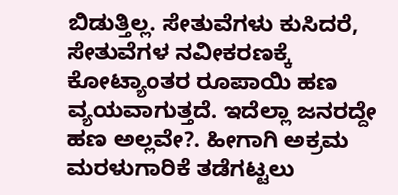ಬಿಡುತ್ತಿಲ್ಲ. ಸೇತುವೆಗಳು ಕುಸಿದರೆ, ಸೇತುವೆಗಳ ನವೀಕರಣಕ್ಕೆ ಕೋಟ್ಯಾಂತರ ರೂಪಾಯಿ ಹಣ ವ್ಯಯವಾಗುತ್ತದೆ. ಇದೆಲ್ಲಾ ಜನರದ್ದೇ ಹಣ ಅಲ್ಲವೇ?. ಹೀಗಾಗಿ ಅಕ್ರಮ ಮರಳುಗಾರಿಕೆ ತಡೆಗಟ್ಟಲು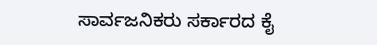ಸಾರ್ವಜನಿಕರು ಸರ್ಕಾರದ ಕೈ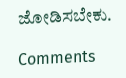ಜೋಡಿಸಬೇಕು.

Comments